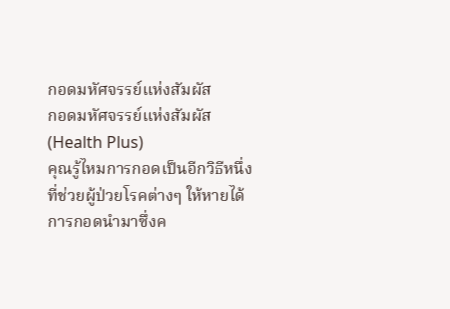กอดมหัศจรรย์แห่งสัมผัส
กอดมหัศจรรย์แห่งสัมผัส
(Health Plus)
คุณรู้ไหมการกอดเป็นอีกวิธีหนึ่งที่ช่วยผู้ป่วยโรคต่างๆ ให้หายได้
การกอดนำมาซึ่งค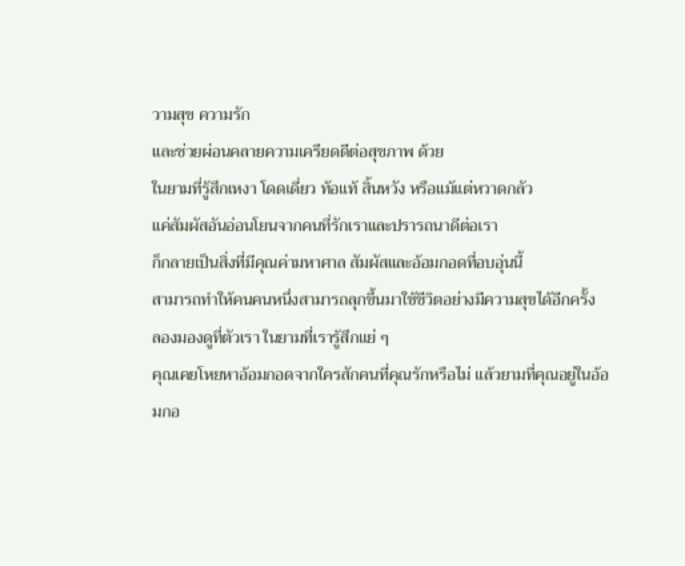วามสุข ความรัก
และช่วยผ่อนคลายความเครียดดีต่อสุขภาพ ด้วย
ในยามที่รู้สึกเหงา โดดเดี่ยว ท้อแท้ สิ้นหวัง หรือแม้แต่หวาดกลัว
แค่สัมผัสอันอ่อนโยนจากคนที่รักเราและปรารถนาดีต่อเรา
ก็กลายเป็นสิ่งที่มีคุณค่ามหาศาล สัมผัสและอ้อมกอดที่อบอุ่นนี้
สามารถทำให้คนคนหนึ่งสามารถลุกขึ้นมาใช้ชีวิตอย่างมีความสุขได้อีกครั้ง
ลองมองดูที่ตัวเรา ในยามที่เรารู้สึกแย่ ๆ
คุณเคยโหยหาอ้อมกอดจากใครสักคนที่คุณรักหรือไม่ แล้วยามที่คุณอยู่ในอ้อมกอ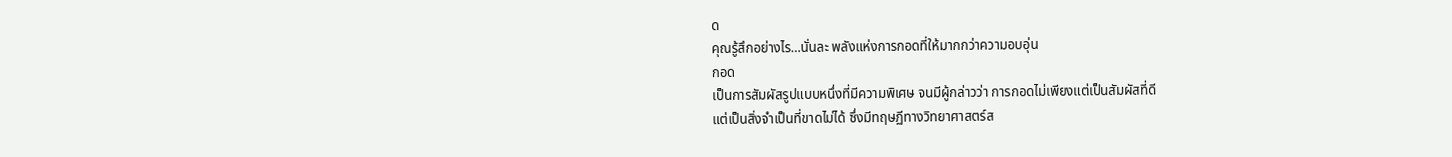ด
คุณรู้สึกอย่างไร…นั่นละ พลังแห่งการกอดที่ให้มากกว่าความอบอุ่น
กอด
เป็นการสัมผัสรูปแบบหนึ่งที่มีความพิเศษ จนมีผู้กล่าวว่า การกอดไม่เพียงแต่เป็นสัมผัสที่ดี
แต่เป็นสิ่งจำเป็นที่ขาดไม่ได้ ซึ่งมีทฤษฏีทางวิทยาศาสตร์ส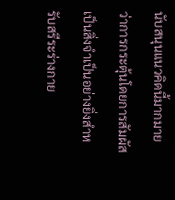นับสนุนแนวคิดนี้มากมาย
ว่าการกระตุ้นโดยการสัมผัส เป็นสิ่งจำเป็นอย่างยิ่งสำหรับสรีระร่างกาย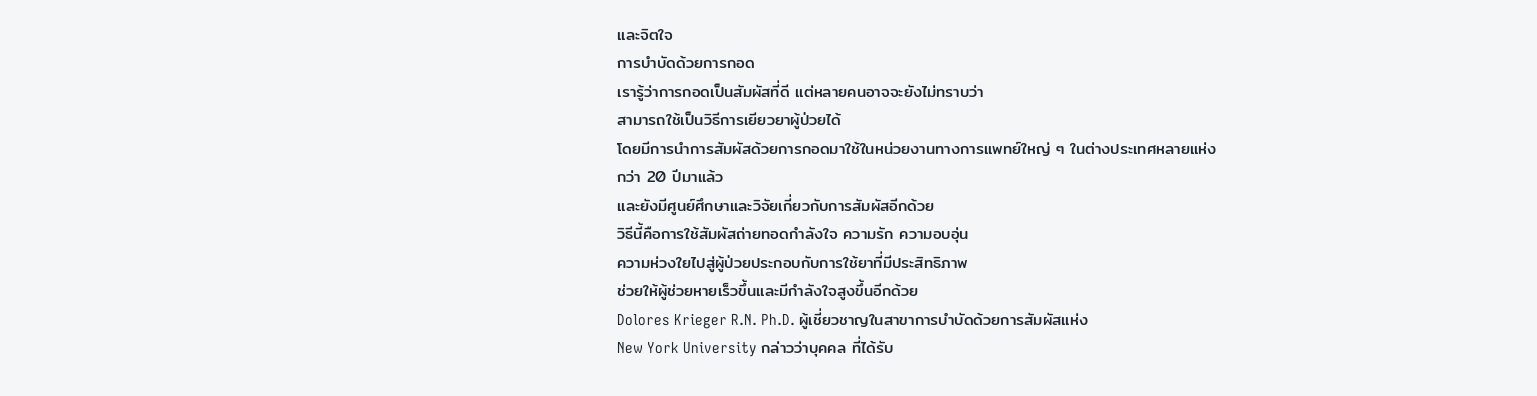และจิตใจ
การบำบัดด้วยการกอด
เรารู้ว่าการกอดเป็นสัมผัสที่ดี แต่หลายคนอาจจะยังไม่ทราบว่า
สามารถใช้เป็นวิธีการเยียวยาผู้ป่วยได้
โดยมีการนำการสัมผัสด้วยการกอดมาใช้ในหน่วยงานทางการแพทย์ใหญ่ ๆ ในต่างประเทศหลายแห่ง
กว่า 20 ปีมาแล้ว
และยังมีศูนย์ศึกษาและวิจัยเกี่ยวกับการสัมผัสอีกด้วย
วิธีนี้คือการใช้สัมผัสถ่ายทอดกำลังใจ ความรัก ความอบอุ่น
ความห่วงใยไปสู่ผู้ป่วยประกอบกับการใช้ยาที่มีประสิทธิภาพ
ช่วยให้ผู้ช่วยหายเร็วขึ้นและมีกำลังใจสูงขึ้นอีกด้วย
Dolores Krieger R.N. Ph.D. ผู้เชี่ยวชาญในสาขาการบำบัดด้วยการสัมผัสแห่ง
New York University กล่าวว่าบุคคล ที่ได้รับ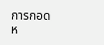การกอด
ห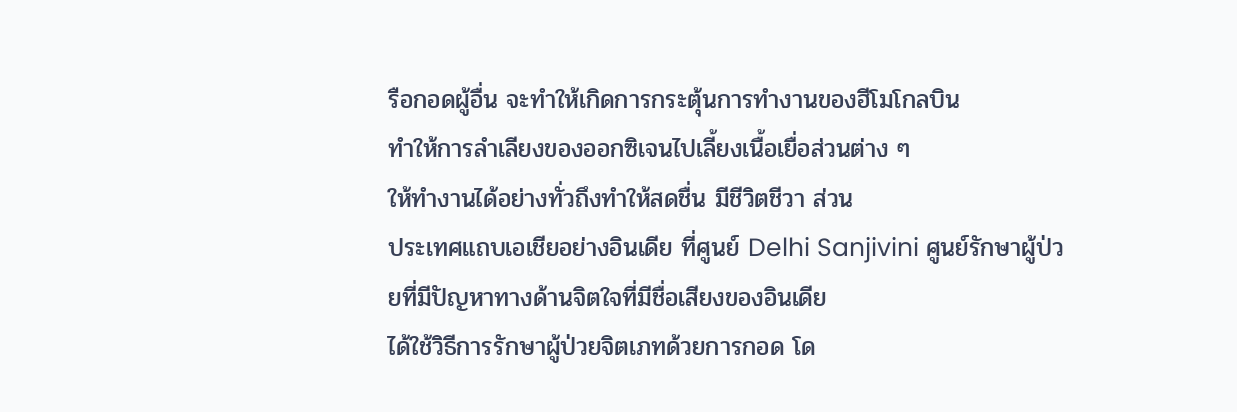รือกอดผู้อื่น จะทำให้เกิดการกระตุ้นการทำงานของฮีโมโกลบิน
ทำให้การลำเลียงของออกซิเจนไปเลี้ยงเนื้อเยื่อส่วนต่าง ๆ
ให้ทำงานได้อย่างทั่วถึงทำให้สดชื่น มีชีวิตชีวา ส่วน
ประเทศแถบเอเชียอย่างอินเดีย ที่ศูนย์ Delhi Sanjivini ศูนย์รักษาผู้ป่วยที่มีปัญหาทางด้านจิตใจที่มีชื่อเสียงของอินเดีย
ได้ใช้วิธีการรักษาผู้ป่วยจิตเภทด้วยการกอด โด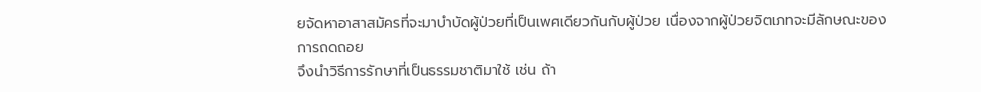ยจัดหาอาสาสมัครที่จะมาบำบัดผู้ป่วยที่เป็นเพศเดียวกันกับผู้ป่วย เนื่องจากผู้ป่วยจิตเภทจะมีลักษณะของการถดถอย
จึงนำวิธีการรักษาที่เป็นธรรมชาติมาใช้ เช่น ถ้า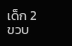เด็ก 2 ขวบ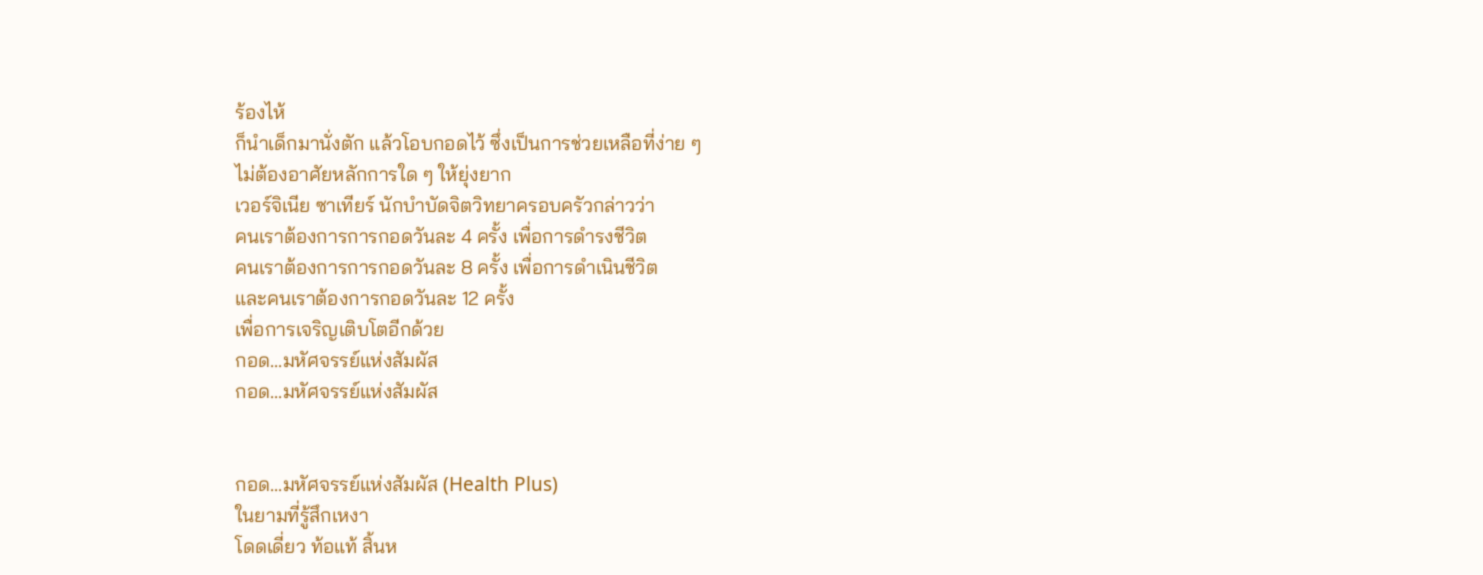ร้องไห้
ก็นำเด็กมานั่งตัก แล้วโอบกอดไว้ ซึ่งเป็นการช่วยเหลือที่ง่าย ๆ
ไม่ต้องอาศัยหลักการใด ๆ ให้ยุ่งยาก
เวอร์จิเนีย ซาเทียร์ นักบำบัดจิตวิทยาครอบครัวกล่าวว่า
คนเราต้องการการกอดวันละ 4 ครั้ง เพื่อการดำรงชีวิต
คนเราต้องการการกอดวันละ 8 ครั้ง เพื่อการดำเนินชีวิต
และคนเราต้องการกอดวันละ 12 ครั้ง
เพื่อการเจริญเติบโตอีกด้วย
กอด...มหัศจรรย์แห่งสัมผัส
กอด...มหัศจรรย์แห่งสัมผัส


กอด...มหัศจรรย์แห่งสัมผัส (Health Plus)
ในยามที่รู้สึกเหงา
โดดเดี่ยว ท้อแท้ สิ้นห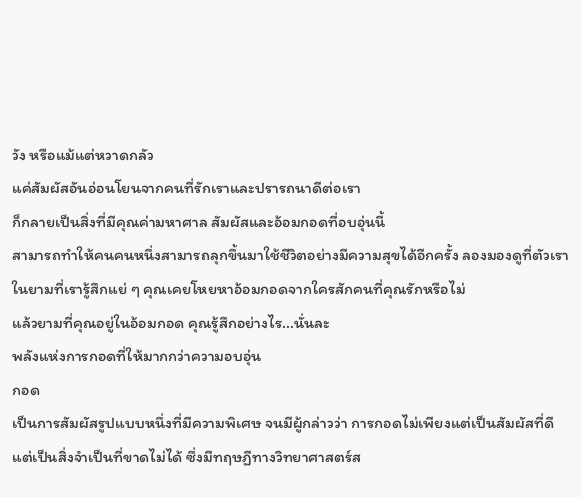วัง หรือแม้แต่หวาดกลัว
แค่สัมผัสอันอ่อนโยนจากคนที่รักเราและปรารถนาดีต่อเรา
ก็กลายเป็นสิ่งที่มีคุณค่ามหาศาล สัมผัสและอ้อมกอดที่อบอุ่นนี้
สามารถทำให้คนคนหนึ่งสามารถลุกขึ้นมาใช้ชีวิตอย่างมีความสุขได้อีกครั้ง ลองมองดูที่ตัวเรา
ในยามที่เรารู้สึกแย่ ๆ คุณเคยโหยหาอ้อมกอดจากใครสักคนที่คุณรักหรือไม่
แล้วยามที่คุณอยู่ในอ้อมกอด คุณรู้สึกอย่างไร...นั่นละ
พลังแห่งการกอดที่ให้มากกว่าความอบอุ่น
กอด
เป็นการสัมผัสรูปแบบหนึ่งที่มีความพิเศษ จนมีผู้กล่าวว่า การกอดไม่เพียงแต่เป็นสัมผัสที่ดี
แต่เป็นสิ่งจำเป็นที่ขาดไม่ได้ ซึ่งมีทฤษฏีทางวิทยาศาสตร์ส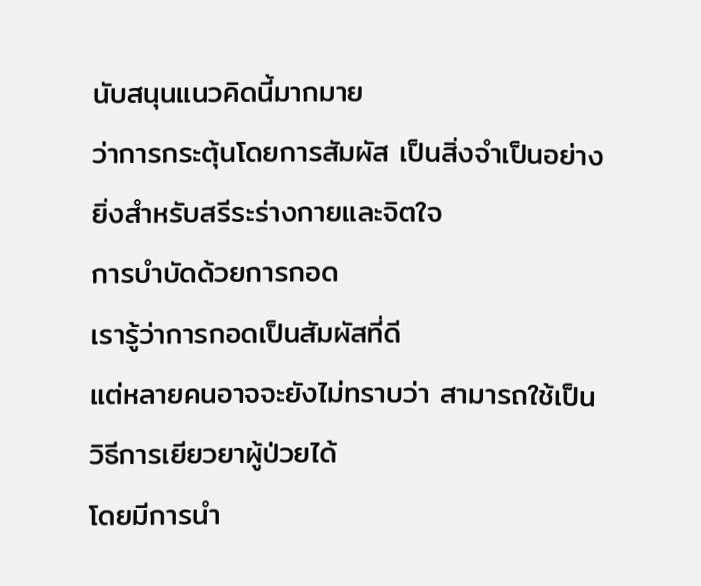นับสนุนแนวคิดนี้มากมาย
ว่าการกระตุ้นโดยการสัมผัส เป็นสิ่งจำเป็นอย่างยิ่งสำหรับสรีระร่างกายและจิตใจ
การบำบัดด้วยการกอด
เรารู้ว่าการกอดเป็นสัมผัสที่ดี
แต่หลายคนอาจจะยังไม่ทราบว่า สามารถใช้เป็นวิธีการเยียวยาผู้ป่วยได้
โดยมีการนำ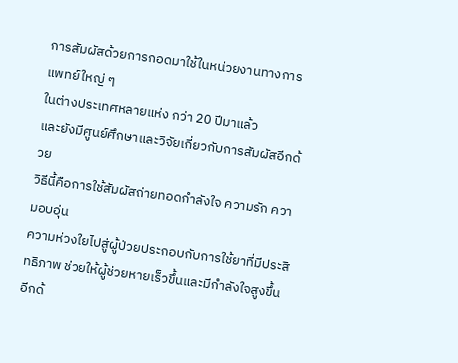การสัมผัสด้วยการกอดมาใช้ในหน่วยงานทางการแพทย์ใหญ่ ๆ
ในต่างประเทศหลายแห่ง กว่า 20 ปีมาแล้ว
และยังมีศูนย์ศึกษาและวิจัยเกี่ยวกับการสัมผัสอีกด้วย
วิธีนี้คือการใช้สัมผัสถ่ายทอดกำลังใจ ความรัก ความอบอุ่น
ความห่วงใยไปสู่ผู้ป่วยประกอบกับการใช้ยาที่มีประสิทธิภาพ ช่วยให้ผู้ช่วยหายเร็วขึ้นและมีกำลังใจสูงขึ้นอีกด้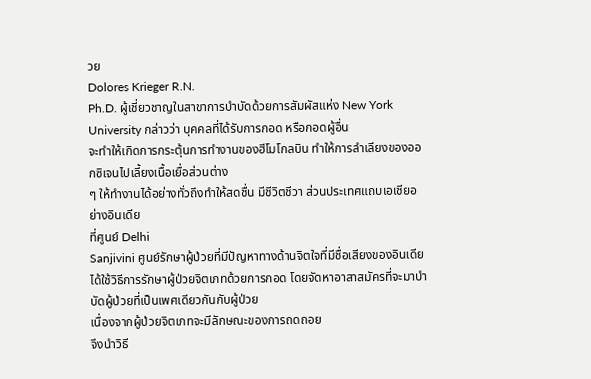วย
Dolores Krieger R.N.
Ph.D. ผู้เชี่ยวชาญในสาขาการบำบัดด้วยการสัมผัสแห่ง New York
University กล่าวว่า บุคคลที่ได้รับการกอด หรือกอดผู้อื่น
จะทำให้เกิดการกระตุ้นการทำงานของฮีโมโกลบิน ทำให้การลำเลียงของออกซิเจนไปเลี้ยงเนื้อเยื่อส่วนต่าง
ๆ ให้ทำงานได้อย่างทั่วถึงทำให้สดชื่น มีชีวิตชีวา ส่วนประเทศแถบเอเชียอย่างอินเดีย
ที่ศูนย์ Delhi
Sanjivini ศูนย์รักษาผู้ป่วยที่มีปัญหาทางด้านจิตใจที่มีชื่อเสียงของอินเดีย
ได้ใช้วิธีการรักษาผู้ป่วยจิตเภทด้วยการกอด โดยจัดหาอาสาสมัครที่จะมาบำบัดผู้ป่วยที่เป็นเพศเดียวกันกับผู้ป่วย
เนื่องจากผู้ป่วยจิตเภทจะมีลักษณะของการถดถอย
จึงนำวิธี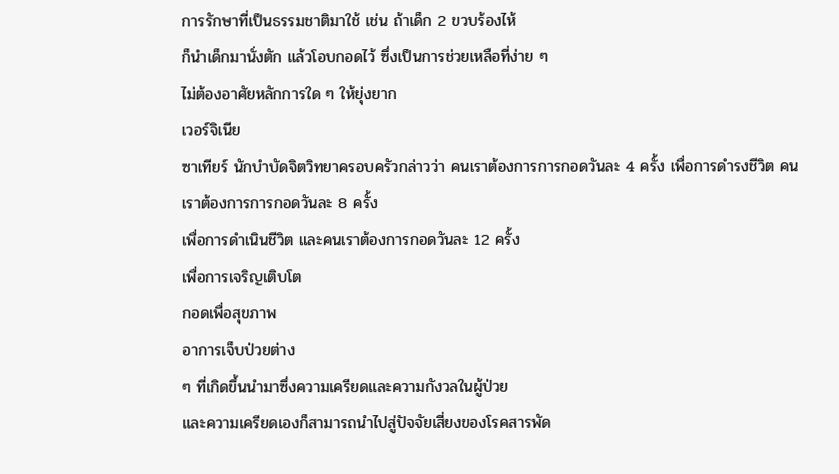การรักษาที่เป็นธรรมชาติมาใช้ เช่น ถ้าเด็ก 2 ขวบร้องไห้
ก็นำเด็กมานั่งตัก แล้วโอบกอดไว้ ซึ่งเป็นการช่วยเหลือที่ง่าย ๆ
ไม่ต้องอาศัยหลักการใด ๆ ให้ยุ่งยาก
เวอร์จิเนีย
ซาเทียร์ นักบำบัดจิตวิทยาครอบครัวกล่าวว่า คนเราต้องการการกอดวันละ 4 ครั้ง เพื่อการดำรงชีวิต คนเราต้องการการกอดวันละ 8 ครั้ง
เพื่อการดำเนินชีวิต และคนเราต้องการกอดวันละ 12 ครั้ง
เพื่อการเจริญเติบโต
กอดเพื่อสุขภาพ
อาการเจ็บป่วยต่าง
ๆ ที่เกิดขึ้นนำมาซึ่งความเครียดและความกังวลในผู้ป่วย
และความเครียดเองก็สามารถนำไปสู่ปัจจัยเสี่ยงของโรคสารพัด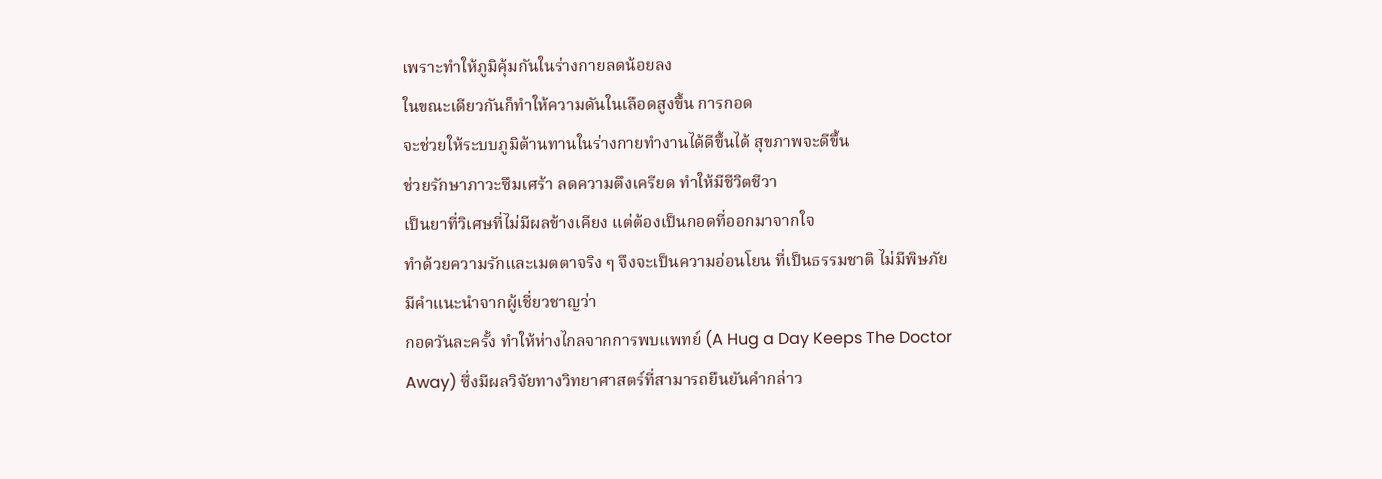เพราะทำให้ภูมิคุ้มกันในร่างกายลดน้อยลง
ในขณะเดียวกันก็ทำให้ความดันในเลือดสูงขึ้น การกอด
จะช่วยให้ระบบภูมิต้านทานในร่างกายทำงานได้ดีขึ้นได้ สุขภาพจะดีขึ้น
ช่วยรักษาภาวะซึมเศร้า ลดความตึงเครียด ทำให้มีชีวิตชีวา
เป็นยาที่วิเศษที่ไม่มีผลข้างเคียง แต่ต้องเป็นกอดที่ออกมาจากใจ
ทำด้วยความรักและเมตตาจริง ๆ จึงจะเป็นความอ่อนโยน ที่เป็นธรรมชาติ ไม่มีพิษภัย
มีคำแนะนำจากผู้เชี่ยวชาญว่า
กอดวันละครั้ง ทำให้ห่างไกลจากการพบแพทย์ (A Hug a Day Keeps The Doctor
Away) ซึ่งมีผลวิจัยทางวิทยาศาสตร์ที่สามารถยืนยันคำกล่าว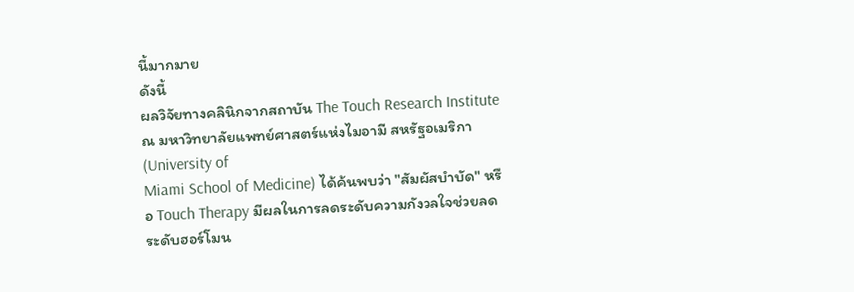นี้มากมาย
ดังนี้
ผลวิจัยทางคลินิกจากสถาบัน The Touch Research Institute ณ มหาวิทยาลัยแพทย์ศาสตร์แห่งไมอามี สหรัฐอเมริกา (University of
Miami School of Medicine) ได้ค้นพบว่า "สัมผัสบำบัด" หรือ Touch Therapy มีผลในการลดระดับความกังวลใจช่วยลดระดับฮอร์โมน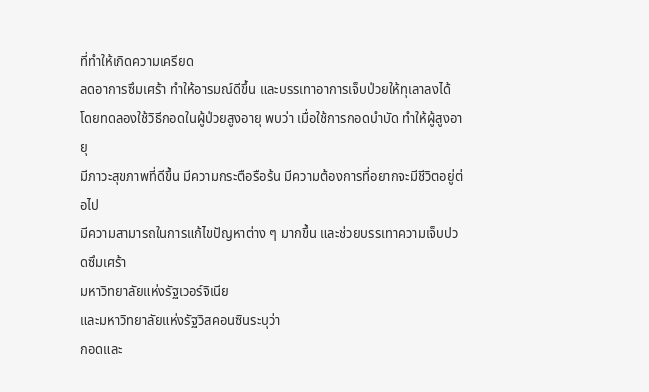ที่ทำให้เกิดความเครียด
ลดอาการซึมเศร้า ทำให้อารมณ์ดีขึ้น และบรรเทาอาการเจ็บป่วยให้ทุเลาลงได้
โดยทดลองใช้วิธีกอดในผู้ป่วยสูงอายุ พบว่า เมื่อใช้การกอดบำบัด ทำให้ผู้สูงอายุ
มีภาวะสุขภาพที่ดีขึ้น มีความกระตือรือร้น มีความต้องการที่อยากจะมีชีวิตอยู่ต่อไป
มีความสามารถในการแก้ไขปัญหาต่าง ๆ มากขึ้น และช่วยบรรเทาความเจ็บปวดซึมเศร้า
มหาวิทยาลัยแห่งรัฐเวอร์จิเนีย
และมหาวิทยาลัยแห่งรัฐวิสคอนซินระบุว่า
กอดและ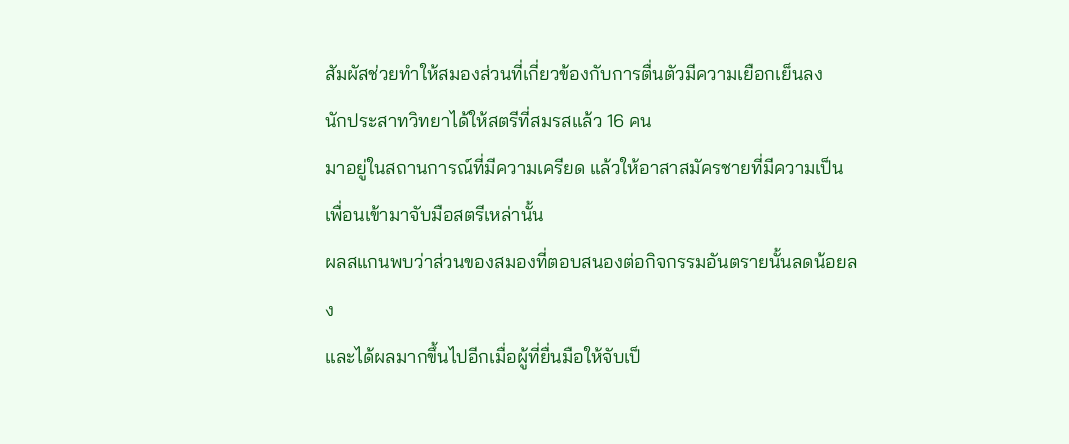สัมผัสช่วยทำให้สมองส่วนที่เกี่ยวข้องกับการตื่นตัวมีความเยือกเย็นลง
นักประสาทวิทยาได้ให้สตรีที่สมรสแล้ว 16 คน
มาอยู่ในสถานการณ์ที่มีความเครียด แล้วให้อาสาสมัครชายที่มีความเป็นเพื่อนเข้ามาจับมือสตรีเหล่านั้น
ผลสแกนพบว่าส่วนของสมองที่ตอบสนองต่อกิจกรรมอันตรายนั้นลดน้อยลง
และได้ผลมากขึ้นไปอีกเมื่อผู้ที่ยื่นมือให้จับเป็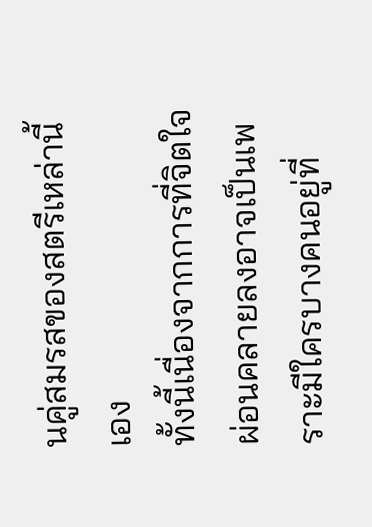นคู่สมรสของสตรีเหล่านี้เอง
ทั้งนี้เนื่องจากการที่จิตใจผ่อนคลายลงอาจเป็นเพราะมีใครบางคนอยู่ที่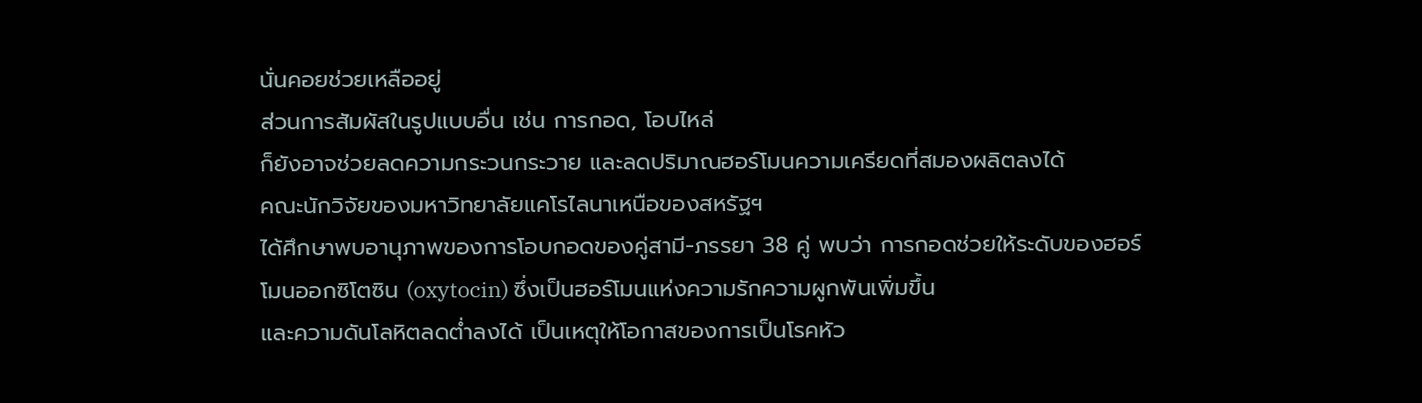นั่นคอยช่วยเหลืออยู่
ส่วนการสัมผัสในรูปแบบอื่น เช่น การกอด, โอบไหล่
ก็ยังอาจช่วยลดความกระวนกระวาย และลดปริมาณฮอร์โมนความเครียดที่สมองผลิตลงได้
คณะนักวิจัยของมหาวิทยาลัยแคโรไลนาเหนือของสหรัฐฯ
ได้ศึกษาพบอานุภาพของการโอบกอดของคู่สามี-ภรรยา 38 คู่ พบว่า การกอดช่วยให้ระดับของฮอร์โมนออกซิโตซิน (oxytocin) ซึ่งเป็นฮอร์โมนแห่งความรักความผูกพันเพิ่มขึ้น
และความดันโลหิตลดต่ำลงได้ เป็นเหตุให้โอกาสของการเป็นโรคหัว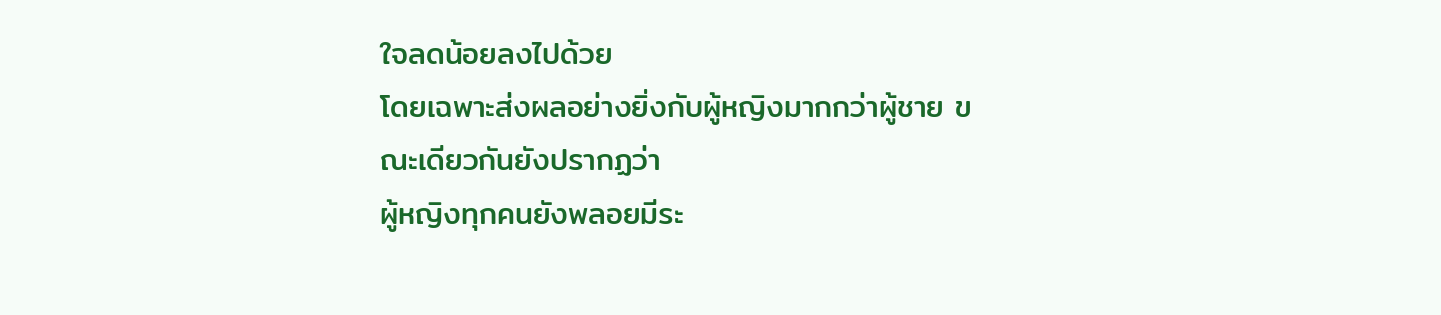ใจลดน้อยลงไปด้วย
โดยเฉพาะส่งผลอย่างยิ่งกับผู้หญิงมากกว่าผู้ชาย ขณะเดียวกันยังปรากฏว่า
ผู้หญิงทุกคนยังพลอยมีระ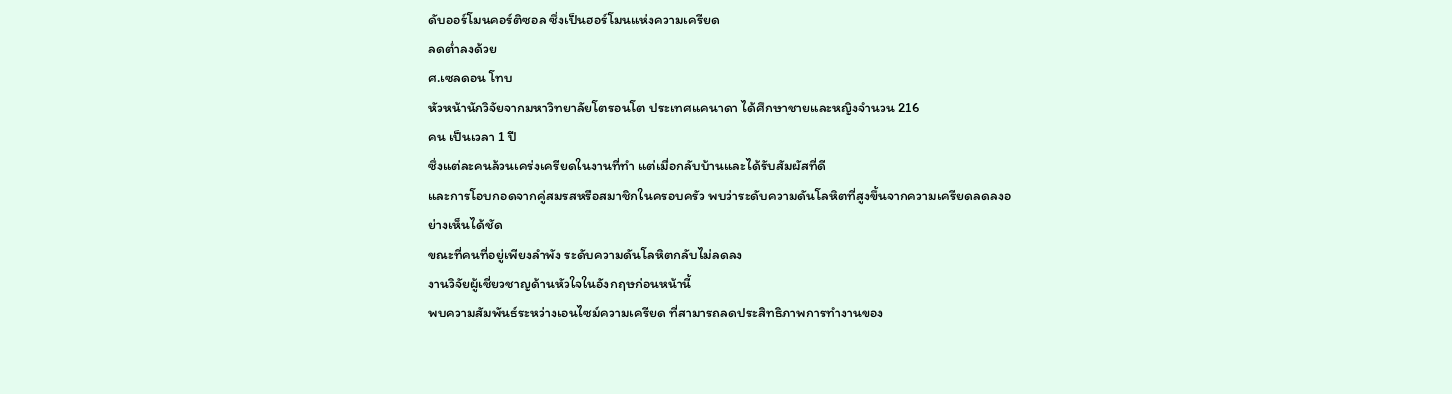ดับออร์โมนคอร์ติซอล ซึ่งเป็นฮอร์โมนแห่งความเครียด
ลดต่ำลงด้วย
ศ.เซลดอน โทบ
หัวหน้านักวิจัยจากมหาวิทยาลัยโตรอนโต ประเทศแคนาดา ได้ศึกษาชายและหญิงจำนวน 216
คน เป็นเวลา 1 ปี
ซึ่งแต่ละคนล้วนเคร่งเครียดในงานที่ทำ แต่เมื่อกลับบ้านและได้รับสัมผัสที่ดี
และการโอบกอดจากคู่สมรสหรือสมาชิกในครอบครัว พบว่าระดับความดันโลหิตที่สูงขึ้นจากความเครียดลดลงอย่างเห็นได้ชัด
ขณะที่คนที่อยู่เพียงลำพัง ระดับความดันโลหิตกลับไม่ลดลง
งานวิจัยผู้เชี่ยวชาญด้านหัวใจในอังกฤษก่อนหน้านี้
พบความสัมพันธ์ระหว่างเอนไซม์ความเครียด ที่สามารถลดประสิทธิภาพการทำงานของ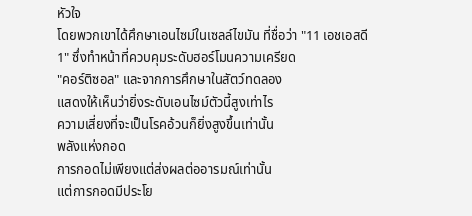หัวใจ
โดยพวกเขาได้ศึกษาเอนไซม์ในเซลล์ไขมัน ที่ชื่อว่า "11 เอชเอสดี
1" ซึ่งทำหน้าที่ควบคุมระดับฮอร์โมนความเครียด
"คอร์ติซอล" และจากการศึกษาในสัตว์ทดลอง
แสดงให้เห็นว่ายิ่งระดับเอนไซม์ตัวนี้สูงเท่าไร
ความเสี่ยงที่จะเป็นโรคอ้วนก็ยิ่งสูงขึ้นเท่านั้น
พลังแห่งกอด
การกอดไม่เพียงแต่ส่งผลต่ออารมณ์เท่านั้น
แต่การกอดมีประโย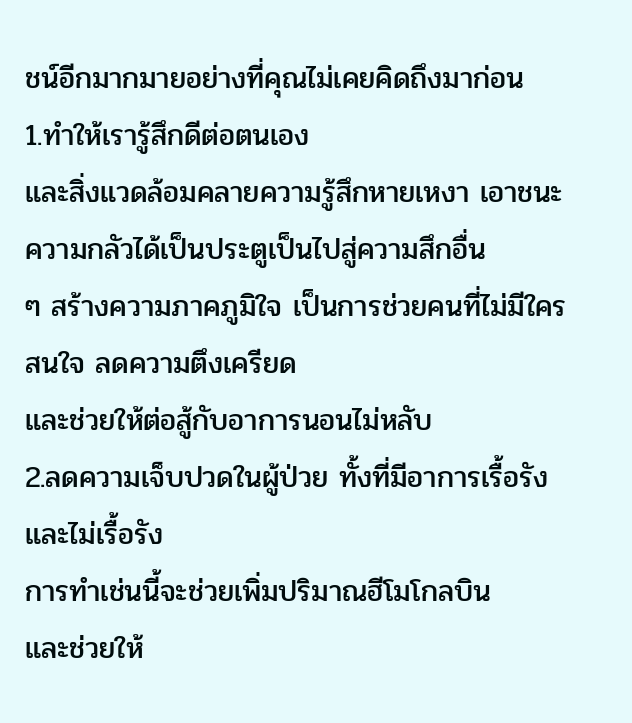ชน์อีกมากมายอย่างที่คุณไม่เคยคิดถึงมาก่อน
1.ทำให้เรารู้สึกดีต่อตนเอง
และสิ่งแวดล้อมคลายความรู้สึกหายเหงา เอาชนะความกลัวได้เป็นประตูเป็นไปสู่ความสึกอื่น
ๆ สร้างความภาคภูมิใจ เป็นการช่วยคนที่ไม่มีใครสนใจ ลดความตึงเครียด
และช่วยให้ต่อสู้กับอาการนอนไม่หลับ
2.ลดความเจ็บปวดในผู้ป่วย ทั้งที่มีอาการเรื้อรังและไม่เรื้อรัง
การทำเช่นนี้จะช่วยเพิ่มปริมาณฮีโมโกลบิน
และช่วยให้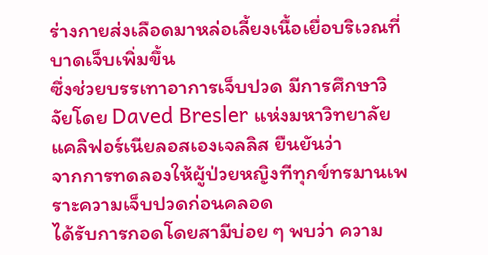ร่างกายส่งเลือดมาหล่อเลี้ยงเนื้อเยื่อบริเวณที่บาดเจ็บเพิ่มขึ้น
ซึ่งช่วยบรรเทาอาการเจ็บปวด มีการศึกษาวิจัยโดย Daved Bresler แห่งมหาวิทยาลัยแคลิฟอร์เนียลอสเองเจลลิส ยืนยันว่า
จากการทดลองให้ผู้ป่วยหญิงทีทุกข์ทรมานเพราะความเจ็บปวดก่อนคลอด
ได้รับการกอดโดยสามีบ่อย ๆ พบว่า ความ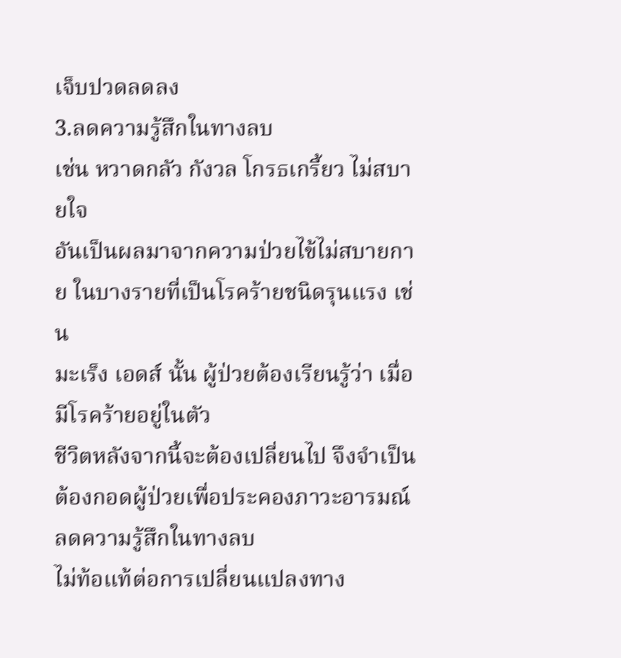เจ็บปวดลดลง
3.ลดความรู้สึกในทางลบ
เช่น หวาดกลัว กังวล โกรธเกรี้ยว ไม่สบายใจ
อันเป็นผลมาจากความป่วยไข้ไม่สบายกาย ในบางรายที่เป็นโรคร้ายชนิดรุนแรง เช่น
มะเร็ง เอดส์ นั้น ผู้ป่วยต้องเรียนรู้ว่า เมื่อมีโรคร้ายอยู่ในตัว
ชีวิตหลังจากนี้จะต้องเปลี่ยนไป จึงจำเป็นต้องกอดผู้ป่วยเพื่อประคองภาวะอารมณ์ ลดความรู้สึกในทางลบ
ไม่ท้อแท้ต่อการเปลี่ยนแปลงทาง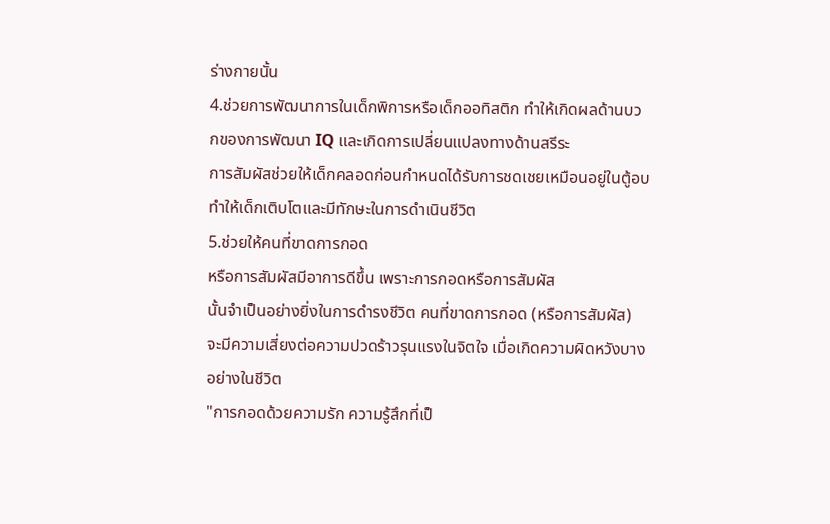ร่างกายนั้น
4.ช่วยการพัฒนาการในเด็กพิการหรือเด็กออทิสติก ทำให้เกิดผลด้านบวกของการพัฒนา IQ และเกิดการเปลี่ยนแปลงทางด้านสรีระ
การสัมผัสช่วยให้เด็กคลอดก่อนกำหนดได้รับการชดเชยเหมือนอยู่ในตู้อบ
ทำให้เด็กเติบโตและมีทักษะในการดำเนินชีวิต
5.ช่วยให้คนที่ขาดการกอด
หรือการสัมผัสมีอาการดีขึ้น เพราะการกอดหรือการสัมผัส
นั้นจำเป็นอย่างยิ่งในการดำรงชีวิต คนที่ขาดการกอด (หรือการสัมผัส)
จะมีความเสี่ยงต่อความปวดร้าวรุนแรงในจิตใจ เมื่อเกิดความผิดหวังบางอย่างในชีวิต
"การกอดด้วยความรัก ความรู้สึกที่เป็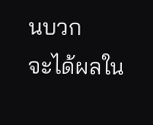นบวก
จะได้ผลใน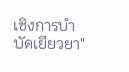เชิงการบำบัดเยียวยา"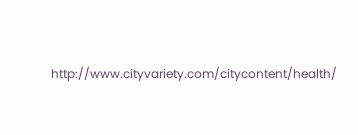http://www.cityvariety.com/citycontent/health/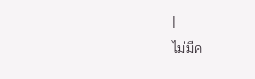|
ไม่มีค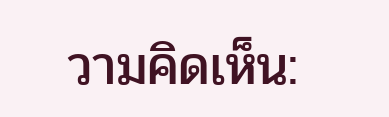วามคิดเห็น: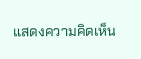แสดงความคิดเห็น